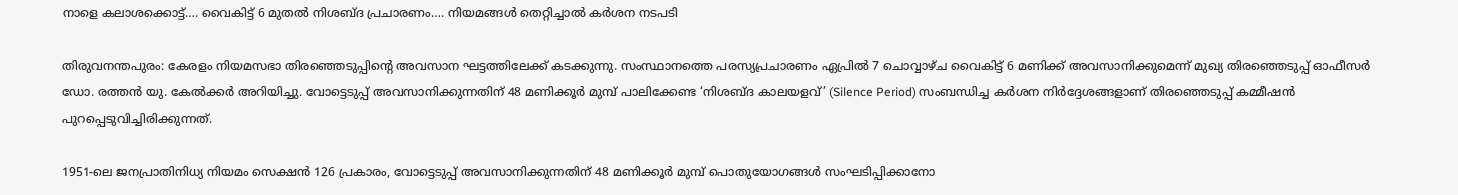നാളെ കലാശക്കൊട്ട്…. വൈകിട്ട് 6 മുതൽ നിശബ്ദ പ്രചാരണം…. നിയമങ്ങൾ തെറ്റിച്ചാൽ കർശന നടപടി

തിരുവനന്തപുരം: കേരളം നിയമസഭാ തിരഞ്ഞെടുപ്പിന്റെ അവസാന ഘട്ടത്തിലേക്ക് കടക്കുന്നു. സംസ്ഥാനത്തെ പരസ്യപ്രചാരണം ഏപ്രിൽ 7 ചൊവ്വാഴ്ച വൈകിട്ട് 6 മണിക്ക് അവസാനിക്കുമെന്ന് മുഖ്യ തിരഞ്ഞെടുപ്പ് ഓഫീസർ ഡോ. രത്തൻ യു. കേൽക്കർ അറിയിച്ചു. വോട്ടെടുപ്പ് അവസാനിക്കുന്നതിന് 48 മണിക്കൂർ മുമ്പ് പാലിക്കേണ്ട ‘നിശബ്ദ കാലയളവ്’ (Silence Period) സംബന്ധിച്ച കർശന നിർദ്ദേശങ്ങളാണ് തിരഞ്ഞെടുപ്പ് കമ്മീഷൻ പുറപ്പെടുവിച്ചിരിക്കുന്നത്.

1951-ലെ ജനപ്രാതിനിധ്യ നിയമം സെക്ഷൻ 126 പ്രകാരം, വോട്ടെടുപ്പ് അവസാനിക്കുന്നതിന് 48 മണിക്കൂർ മുമ്പ് പൊതുയോഗങ്ങൾ സംഘടിപ്പിക്കാനോ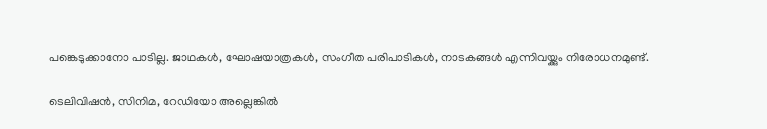പങ്കെടുക്കാനോ പാടില്ല. ജാഥകൾ, ഘോഷയാത്രകൾ, സംഗീത പരിപാടികൾ, നാടകങ്ങൾ എന്നിവയ്ക്കും നിരോധനമുണ്ട്.

ടെലിവിഷൻ, സിനിമ, റേഡിയോ അല്ലെങ്കിൽ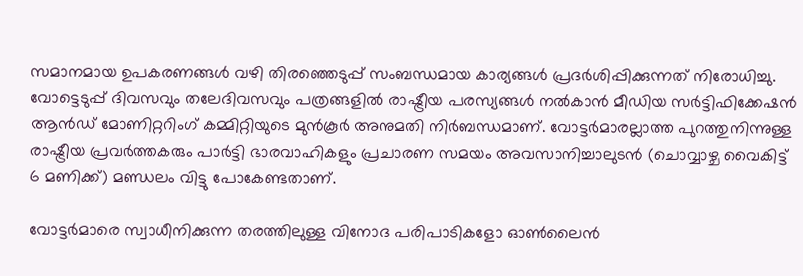സമാനമായ ഉപകരണങ്ങൾ വഴി തിരഞ്ഞെടുപ്പ് സംബന്ധമായ കാര്യങ്ങൾ പ്രദർശിപ്പിക്കുന്നത് നിരോധിച്ചു. വോട്ടെടുപ്പ് ദിവസവും തലേദിവസവും പത്രങ്ങളിൽ രാഷ്ട്രീയ പരസ്യങ്ങൾ നൽകാൻ മീഡിയ സർട്ടിഫിക്കേഷൻ ആൻഡ് മോണിറ്ററിംഗ് കമ്മിറ്റിയുടെ മുൻകൂർ അനുമതി നിർബന്ധമാണ്. വോട്ടർമാരല്ലാത്ത പുറത്തുനിന്നുള്ള രാഷ്ട്രീയ പ്രവർത്തകരും പാർട്ടി ഭാരവാഹികളും പ്രചാരണ സമയം അവസാനിച്ചാലുടൻ (ചൊവ്വാഴ്ച വൈകിട്ട് 6 മണിക്ക്) മണ്ഡലം വിട്ടു പോകേണ്ടതാണ്.

വോട്ടർമാരെ സ്വാധീനിക്കുന്ന തരത്തിലുള്ള വിനോദ പരിപാടികളോ ഓൺലൈൻ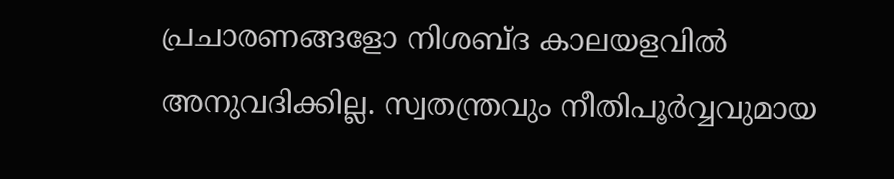പ്രചാരണങ്ങളോ നിശബ്ദ കാലയളവിൽ അനുവദിക്കില്ല. സ്വതന്ത്രവും നീതിപൂർവ്വവുമായ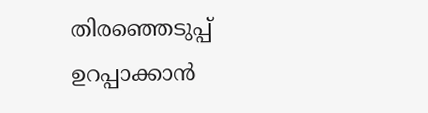തിരഞ്ഞെടുപ്പ് ഉറപ്പാക്കാൻ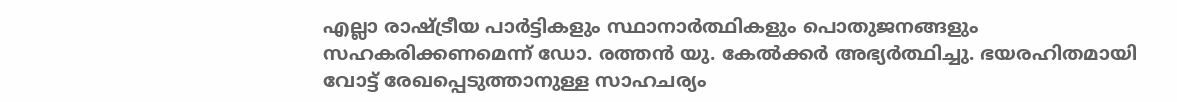എല്ലാ രാഷ്ട്രീയ പാർട്ടികളും സ്ഥാനാർത്ഥികളും പൊതുജനങ്ങളും സഹകരിക്കണമെന്ന് ഡോ. രത്തൻ യു. കേൽക്കർ അഭ്യർത്ഥിച്ചു. ഭയരഹിതമായി വോട്ട് രേഖപ്പെടുത്താനുള്ള സാഹചര്യം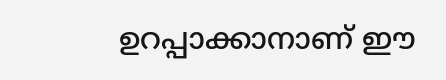ഉറപ്പാക്കാനാണ് ഈ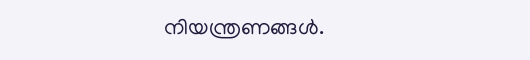നിയന്ത്രണങ്ങൾ.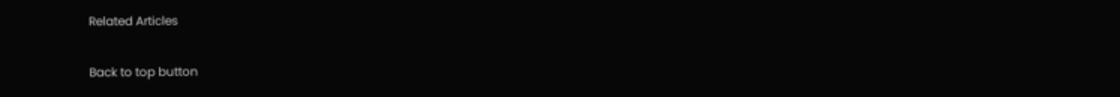Related Articles

Back to top button